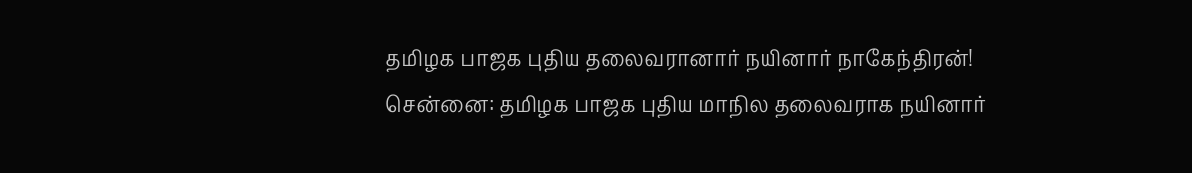தமிழக பாஜக புதிய தலைவரானார் நயினார் நாகேந்திரன்!
சென்னை: தமிழக பாஜக புதிய மாநில தலைவராக நயினார்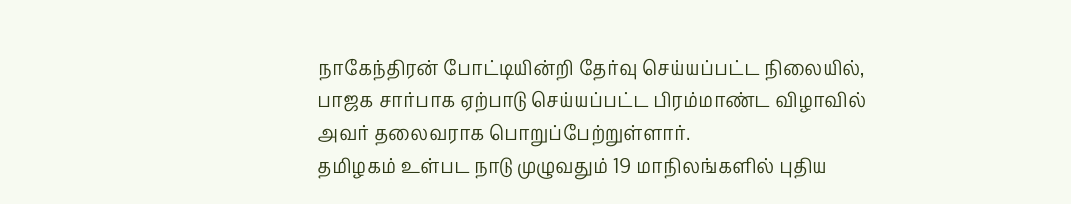நாகேந்திரன் போட்டியின்றி தேர்வு செய்யப்பட்ட நிலையில், பாஜக சார்பாக ஏற்பாடு செய்யப்பட்ட பிரம்மாண்ட விழாவில் அவர் தலைவராக பொறுப்பேற்றுள்ளார்.
தமிழகம் உள்பட நாடு முழுவதும் 19 மாநிலங்களில் புதிய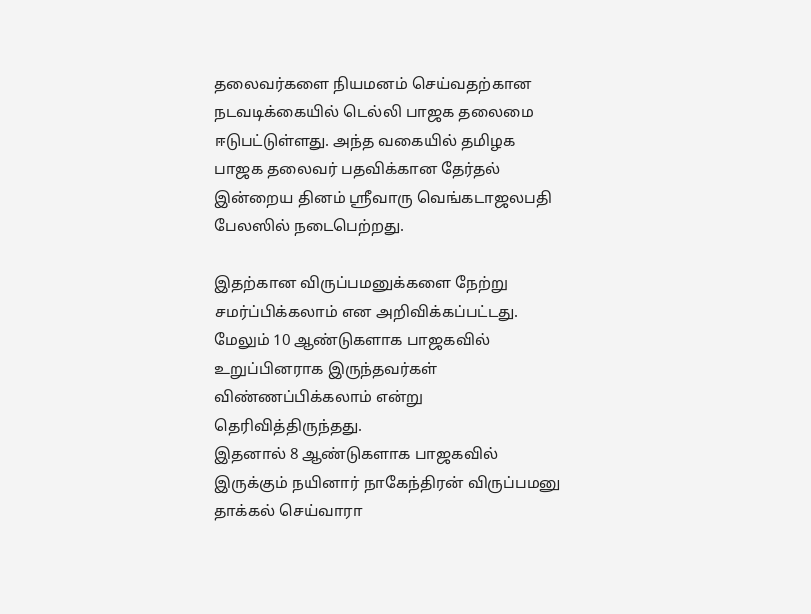தலைவர்களை நியமனம் செய்வதற்கான நடவடிக்கையில் டெல்லி பாஜக தலைமை ஈடுபட்டுள்ளது. அந்த வகையில் தமிழக பாஜக தலைவர் பதவிக்கான தேர்தல் இன்றைய தினம் ஸ்ரீவாரு வெங்கடாஜலபதி பேலஸில் நடைபெற்றது.

இதற்கான விருப்பமனுக்களை நேற்று சமர்ப்பிக்கலாம் என அறிவிக்கப்பட்டது. மேலும் 10 ஆண்டுகளாக பாஜகவில் உறுப்பினராக இருந்தவர்கள் விண்ணப்பிக்கலாம் என்று தெரிவித்திருந்தது.
இதனால் 8 ஆண்டுகளாக பாஜகவில் இருக்கும் நயினார் நாகேந்திரன் விருப்பமனு தாக்கல் செய்வாரா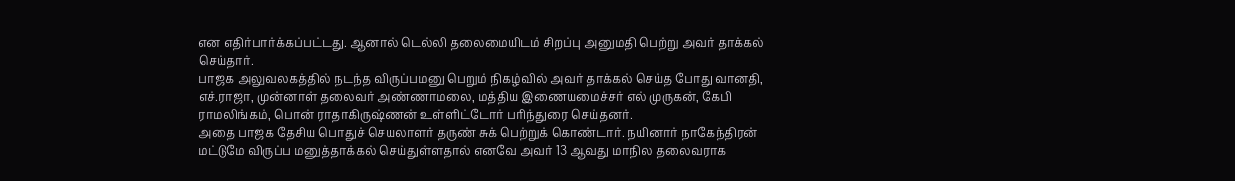என எதிர்பார்க்கப்பட்டது. ஆனால் டெல்லி தலைமையிடம் சிறப்பு அனுமதி பெற்று அவர் தாக்கல் செய்தார்.
பாஜக அலுவலகத்தில் நடந்த விருப்பமனு பெறும் நிகழ்வில் அவர் தாக்கல் செய்த போது வானதி, எச்.ராஜா, முன்னாள் தலைவர் அண்ணாமலை, மத்திய இணையமைச்சர் எல் முருகன், கேபி ராமலிங்கம், பொன் ராதாகிருஷ்ணன் உள்ளிட்டோர் பரிந்துரை செய்தனர்.
அதை பாஜக தேசிய பொதுச் செயலாளர் தருண் சுக் பெற்றுக் கொண்டார். நயினார் நாகேந்திரன் மட்டுமே விருப்ப மனுத்தாக்கல் செய்துள்ளதால் எனவே அவர் 13 ஆவது மாநில தலைவராக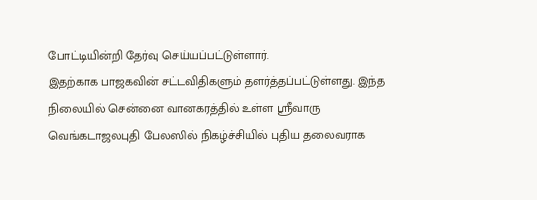போட்டியின்றி தேர்வு செய்யப்பட்டுள்ளார்.
இதற்காக பாஜகவின் சட்டவிதிகளும் தளர்த்தப்பட்டுள்ளது. இந்த நிலையில் சென்னை வானகரத்தில் உள்ள ஸ்ரீவாரு வெங்கடாஜலபுதி பேலஸில் நிகழ்ச்சியில் புதிய தலைவராக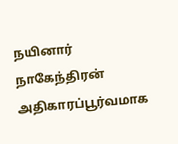நயினார் நாகேந்திரன் அதிகாரப்பூர்வமாக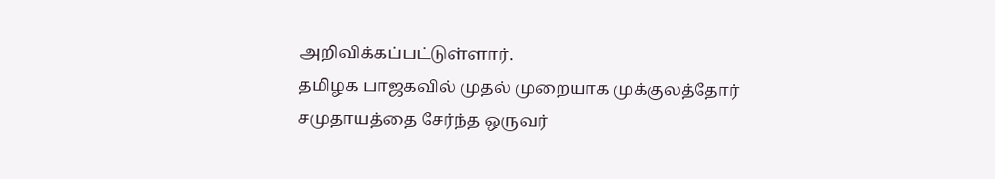அறிவிக்கப்பட்டுள்ளார்.
தமிழக பாஜகவில் முதல் முறையாக முக்குலத்தோர் சமுதாயத்தை சேர்ந்த ஒருவர்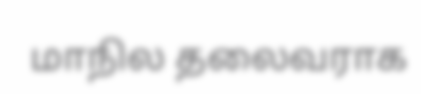மாநில தலைவராக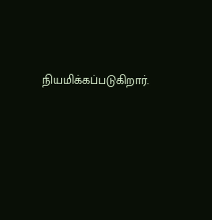நியமிக்கப்படுகிறார்.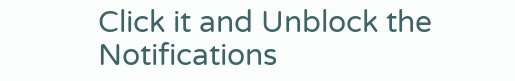Click it and Unblock the Notifications